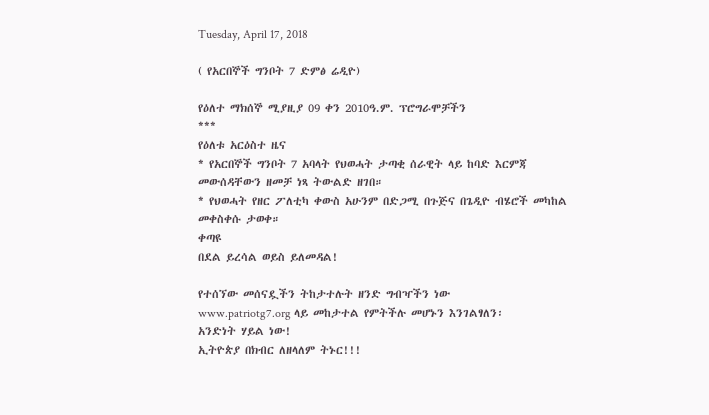Tuesday, April 17, 2018

( የአርበኞች ግንቦት 7 ድምፅ ሬዲዮ)

የዕለተ ማክሰኞ ሚያዚያ 09 ቀን 2010ዓ.ም. ፕሮግራሞቻችን
***
የዕለቱ አርዕስተ ዜና
* የአርበኞች ግንቦት 7 አባላት የህወሓት ታጣቂ ሰራዊት ላይ ከባድ እርምጃ መውሰዳቸውን ዘመቻ ነጻ ትውልድ ዘገበ።
* የህወሓት የዘር ፖለቲካ ቀውስ አሁንም በድጋሚ በጉጅና በጌዲዮ ብሄሮች መካከል መቀስቀሱ ታወቀ።
ቀጣዩ
በደል ይረሳል ወይስ ይለመዳል!

የተሰኘው መሰናዷችን ትከታተሉት ዘንድ ግብዣችን ነው
www.patriotg7.org ላይ መከታተል የምትችሉ መሆኑን እንገልፃለን፡
አንድነት ሃይል ነው!
ኢትዮጵያ በክብር ለዘላለም ትኑር!!!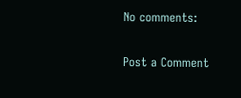No comments:

Post a Comment